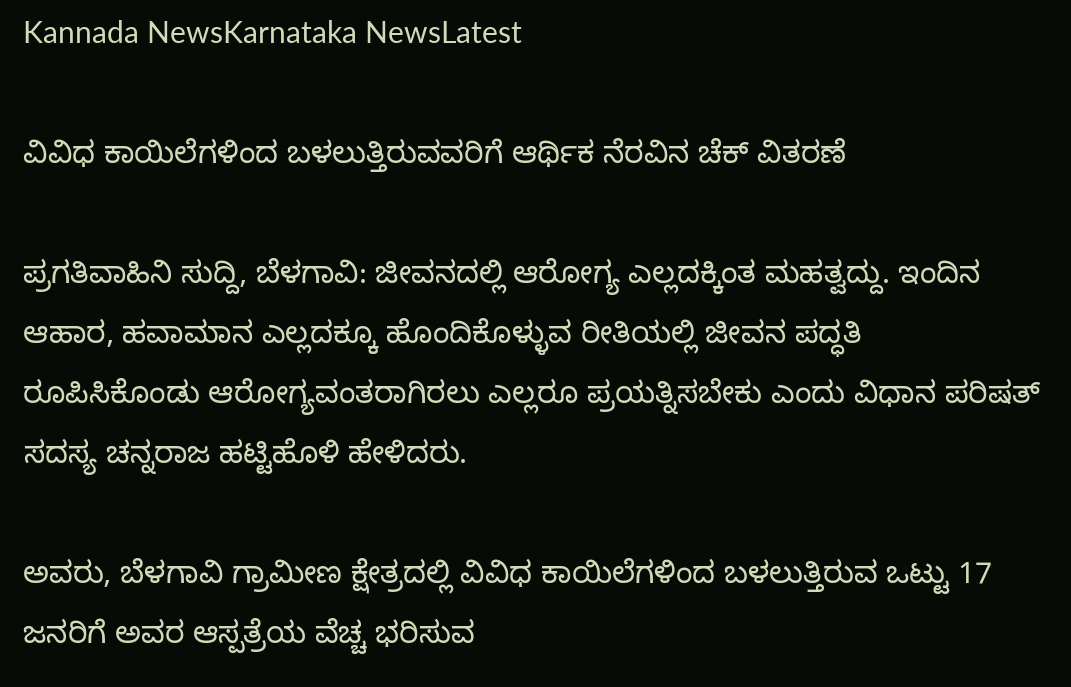Kannada NewsKarnataka NewsLatest

ವಿವಿಧ ಕಾಯಿಲೆಗಳಿಂದ ಬಳಲುತ್ತಿರುವವರಿಗೆ ಆರ್ಥಿಕ ನೆರವಿನ ಚೆಕ್ ವಿತರಣೆ

ಪ್ರಗತಿವಾಹಿನಿ ಸುದ್ದಿ, ಬೆಳಗಾವಿ: ಜೀವನದಲ್ಲಿ ಆರೋಗ್ಯ ಎಲ್ಲದಕ್ಕಿಂತ ಮಹತ್ವದ್ದು. ಇಂದಿನ ಆಹಾರ, ಹವಾಮಾನ ಎಲ್ಲದಕ್ಕೂ ಹೊಂದಿಕೊಳ್ಳುವ ರೀತಿಯಲ್ಲಿ ಜೀವನ ಪದ್ಧತಿ ರೂಪಿಸಿಕೊಂಡು ಆರೋಗ್ಯವಂತರಾಗಿರಲು ಎಲ್ಲರೂ ಪ್ರಯತ್ನಿಸಬೇಕು ಎಂದು ವಿಧಾನ ಪರಿಷತ್ ಸದಸ್ಯ ಚನ್ನರಾಜ ಹಟ್ಟಿಹೊಳಿ ಹೇಳಿದರು.

ಅವರು, ಬೆಳಗಾವಿ ಗ್ರಾಮೀಣ ಕ್ಷೇತ್ರದಲ್ಲಿ ವಿವಿಧ ಕಾಯಿಲೆಗಳಿಂದ ಬಳಲುತ್ತಿರುವ ಒಟ್ಟು 17 ಜನರಿಗೆ ಅವರ ಆಸ್ಪತ್ರೆಯ ವೆಚ್ಚ ಭರಿಸುವ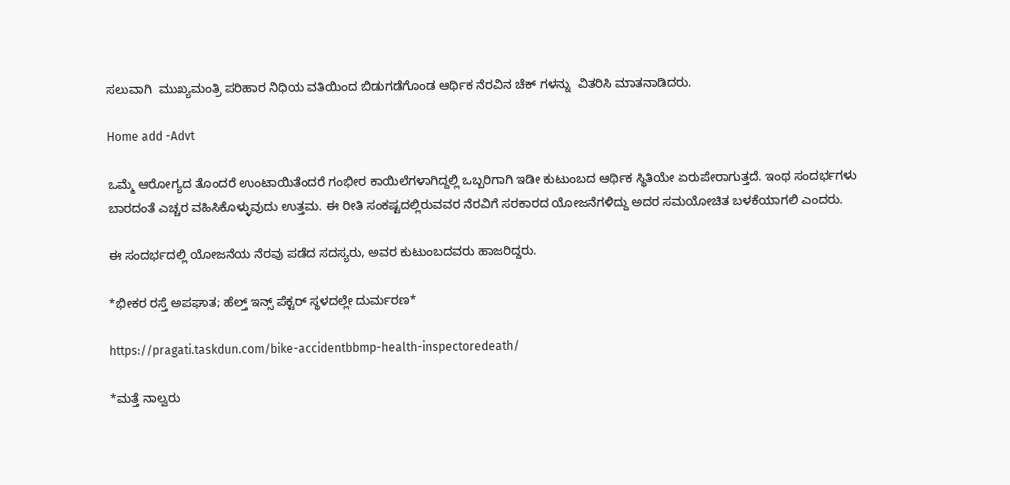ಸಲುವಾಗಿ  ಮುಖ್ಯಮಂತ್ರಿ ಪರಿಹಾರ ನಿಧಿಯ ವತಿಯಿಂದ ಬಿಡುಗಡೆಗೊಂಡ ಆರ್ಥಿಕ ನೆರವಿನ ಚೆಕ್ ಗಳನ್ನು  ವಿತರಿಸಿ ಮಾತನಾಡಿದರು.

Home add -Advt

ಒಮ್ಮೆ ಆರೋಗ್ಯದ ತೊಂದರೆ ಉಂಟಾಯಿತೆಂದರೆ ಗಂಭೀರ ಕಾಯಿಲೆಗಳಾಗಿದ್ದಲ್ಲಿ ಒಬ್ಬರಿಗಾಗಿ ಇಡೀ ಕುಟುಂಬದ ಆರ್ಥಿಕ ಸ್ಥಿತಿಯೇ ಏರುಪೇರಾಗುತ್ತದೆ. ಇಂಥ ಸಂದರ್ಭಗಳು ಬಾರದಂತೆ ಎಚ್ಚರ ವಹಿಸಿಕೊಳ್ಳುವುದು ಉತ್ತಮ. ಈ ರೀತಿ ಸಂಕಷ್ಟದಲ್ಲಿರುವವರ ನೆರವಿಗೆ ಸರಕಾರದ ಯೋಜನೆಗಳಿದ್ದು ಅದರ ಸಮಯೋಚಿತ ಬಳಕೆಯಾಗಲಿ ಎಂದರು.

ಈ ಸಂದರ್ಭದಲ್ಲಿ ಯೋಜನೆಯ ನೆರವು ಪಡೆದ ಸದಸ್ಯರು, ಅವರ ಕುಟುಂಬದವರು ಹಾಜರಿದ್ದರು.

*ಭೀಕರ ರಸ್ತೆ ಅಪಘಾತ; ಹೆಲ್ತ್ ಇನ್ಸ್ ಪೆಕ್ಟರ್ ಸ್ಥಳದಲ್ಲೇ ದುರ್ಮರಣ*

https://pragati.taskdun.com/bike-accidentbbmp-health-inspectoredeath/

*ಮತ್ತೆ ನಾಲ್ವರು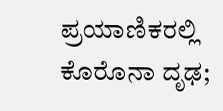ಪ್ರಯಾಣಿಕರಲ್ಲಿ ಕೊರೊನಾ ದೃಢ;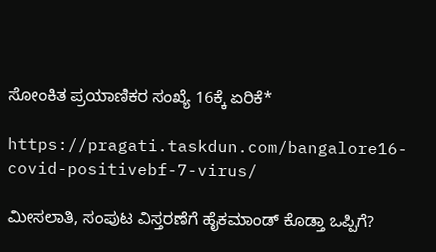ಸೋಂಕಿತ ಪ್ರಯಾಣಿಕರ ಸಂಖ್ಯೆ 16ಕ್ಕೆ ಏರಿಕೆ*

https://pragati.taskdun.com/bangalore16-covid-positivebf-7-virus/

ಮೀಸಲಾತಿ, ಸಂಪುಟ ವಿಸ್ತರಣೆಗೆ ಹೈಕಮಾಂಡ್ ಕೊಡ್ತಾ ಒಪ್ಪಿಗೆ?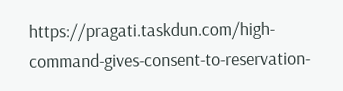https://pragati.taskdun.com/high-command-gives-consent-to-reservation-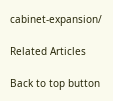cabinet-expansion/

Related Articles

Back to top button